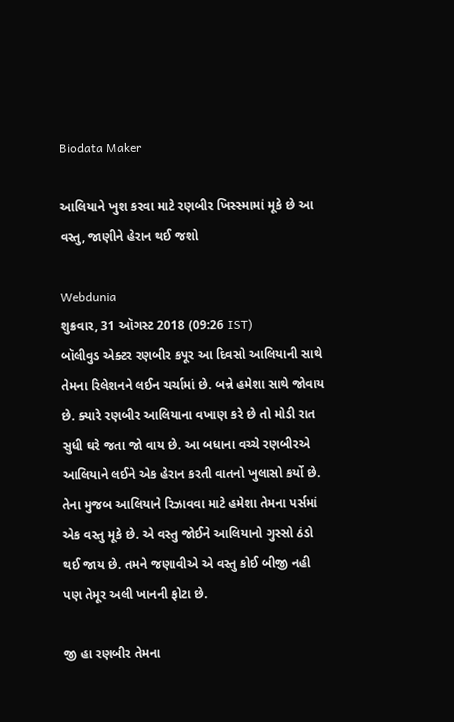Biodata Maker

આલિયાને ખુશ કરવા માટે રણબીર ખિસ્સ્મામાં મૂકે છે આ વસ્તુ, જાણીને હેરાન થઈ જશો

Webdunia
શુક્રવાર, 31 ઑગસ્ટ 2018 (09:26 IST)
બૉલીવુડ એક્ટર રણબીર કપૂર આ દિવસો આલિયાની સાથે તેમના રિલેશનને લઈન ચર્ચામાં છે. બન્ને હમેશા સાથે જોવાય છે. ક્યારે રણબીર આલિયાના વખાણ કરે છે તો મોડી રાત સુધી ઘરે જતા જો વાય છે. આ બધાના વચ્ચે રણબીરએ આલિયાને લઈને એક હેરાન કરતી વાતનો ખુલાસો કર્યો છે. તેના મુજબ આલિયાને રિઝાવવા માટે હમેશા તેમના પર્સમાં એક વસ્તુ મૂકે છે. એ વસ્તુ જોઈને આલિયાનો ગુસ્સો ઠંડો થઈ જાય છે. તમને જણાવીએ એ વસ્તુ કોઈ બીજી નહી પણ તેમૂર અલી ખાનની ફોટા છે.

જી હા રણબીર તેમના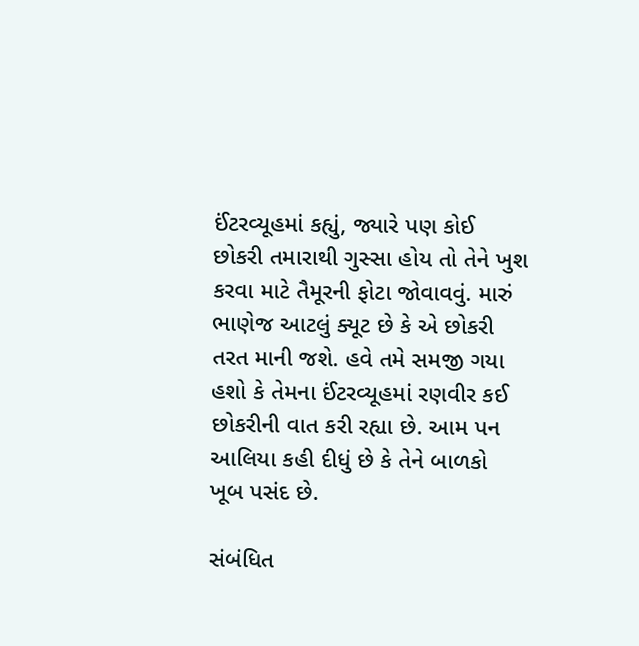ઈંટરવ્યૂહમાં કહ્યું, જ્યારે પણ કોઈ છોકરી તમારાથી ગુસ્સા હોય તો તેને ખુશ કરવા માટે તૈમૂરની ફોટા જોવાવવું. મારું ભાણેજ આટલું ક્યૂટ છે કે એ છોકરી તરત માની જશે. હવે તમે સમજી ગયા હશો કે તેમના ઈંટરવ્યૂહમાં રણવીર કઈ છોકરીની વાત કરી રહ્યા છે. આમ પન આલિયા કહી દીધું છે કે તેને બાળકો ખૂબ પસંદ છે.

સંબંધિત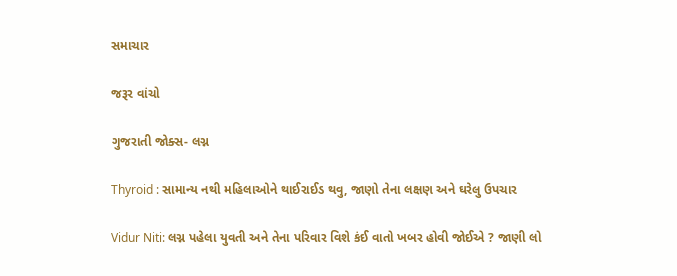સમાચાર

જરૂર વાંચો

ગુજરાતી જોક્સ- લગ્ન

Thyroid : સામાન્ય નથી મહિલાઓને થાઈરાઈડ થવુ, જાણો તેના લક્ષણ અને ઘરેલુ ઉપચાર

Vidur Niti: લગ્ન પહેલા યુવતી અને તેના પરિવાર વિશે કંઈ વાતો ખબર હોવી જોઈએ ? જાણી લો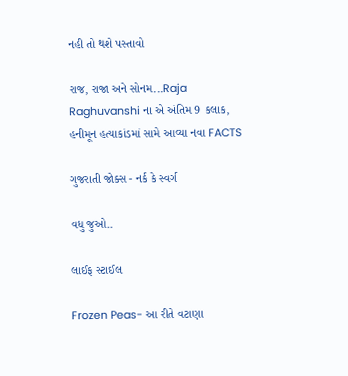નહી તો થશે પસ્તાવો

રાજ, રાજા અને સોનમ...Raja Raghuvanshi ના એ અંતિમ 9 કલાક, હનીમૂન હત્યાકાંડમાં સામે આવ્યા નવા FACTS

ગુજરાતી જોક્સ - નર્ક કે સ્વર્ગ

વધુ જુઓ..

લાઈફ સ્ટાઈલ

Frozen Peas- આ રીતે વટાણા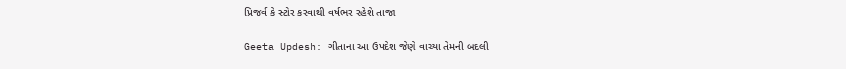પ્રિજર્વ કે સ્ટોર કરવાથી વર્ષભર રહેશે તાજા

Geeta Updesh: ગીતાના આ ઉપદેશ જેણે વાચ્યા તેમની બદલી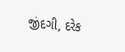જીંદગી, દરેક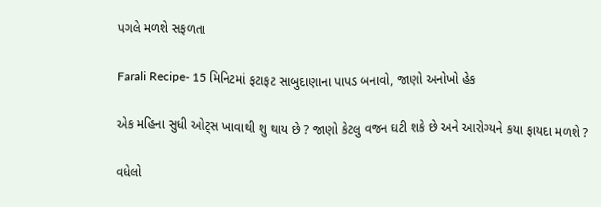પગલે મળશે સફળતા

Farali Recipe- 15 મિનિટમાં ફટાફટ સાબુદાણાના પાપડ બનાવો, જાણો અનોખો હેક

એક મહિના સુધી ઓટ્સ ખાવાથી શુ થાય છે ? જાણો કેટલુ વજન ઘટી શકે છે અને આરોગ્યને કયા ફાયદા મળશે ?

વધેલો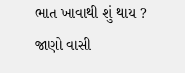ભાત ખાવાથી શું થાય ? જાણો વાસી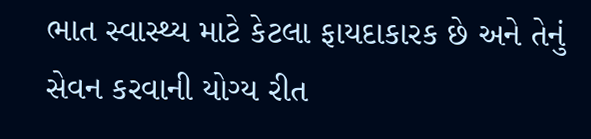ભાત સ્વાસ્થ્ય માટે કેટલા ફાયદાકારક છે અને તેનું સેવન કરવાની યોગ્ય રીત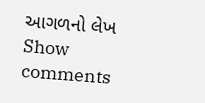આગળનો લેખ
Show comments